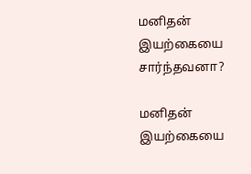மனிதன் இயற்கையை சார்ந்தவனா?

மனிதன் இயற்கையை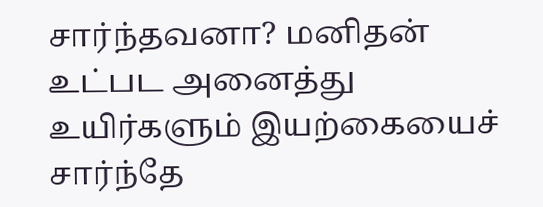சார்ந்தவனா? மனிதன் உட்பட அனைத்து உயிர்களும் இயற்கையைச் சார்ந்தே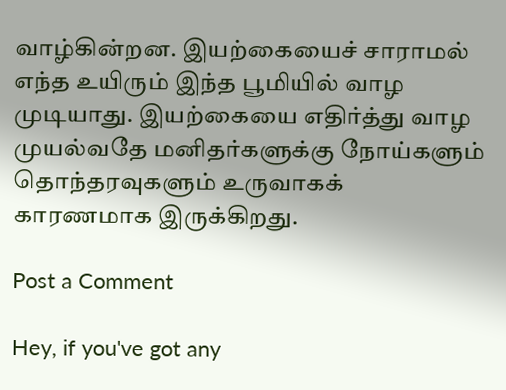வாழ்கின்றன. இயற்கையைச் சாராமல் எந்த உயிரும் இந்த பூமியில் வாழ முடியாது. இயற்கையை எதிர்த்து வாழ முயல்வதே மனிதர்களுக்கு நோய்களும் தொந்தரவுகளும் உருவாகக் காரணமாக இருக்கிறது.

Post a Comment

Hey, if you've got any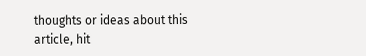thoughts or ideas about this article, hit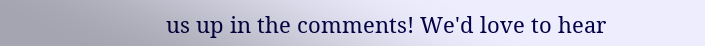us up in the comments! We'd love to hear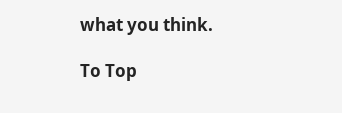what you think.

To Top